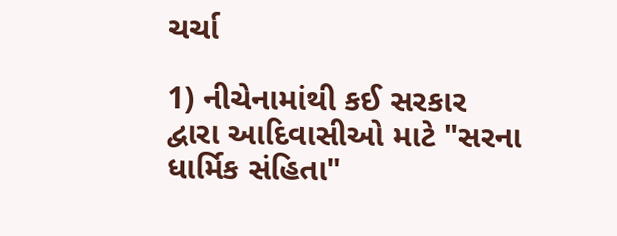ચર્ચા

1) નીચેનામાંથી કઈ સરકાર દ્વારા આદિવાસીઓ માટે "સરના ધાર્મિક સંહિતા"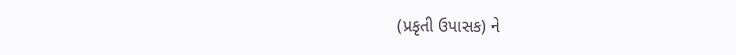(પ્રકૃતી ઉપાસક) ને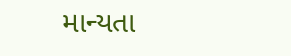માન્યતા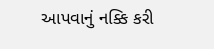આપવાનું નક્કિ કરી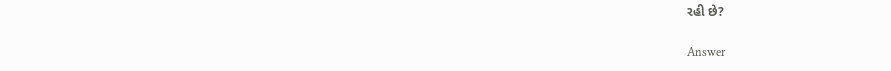રહી છે?

Answer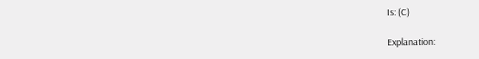Is: (C)

Explanation: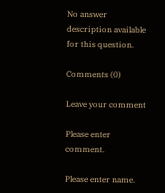No answer description available for this question.

Comments (0)

Leave your comment

Please enter comment.

Please enter name.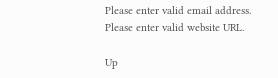Please enter valid email address.
Please enter valid website URL.

Up